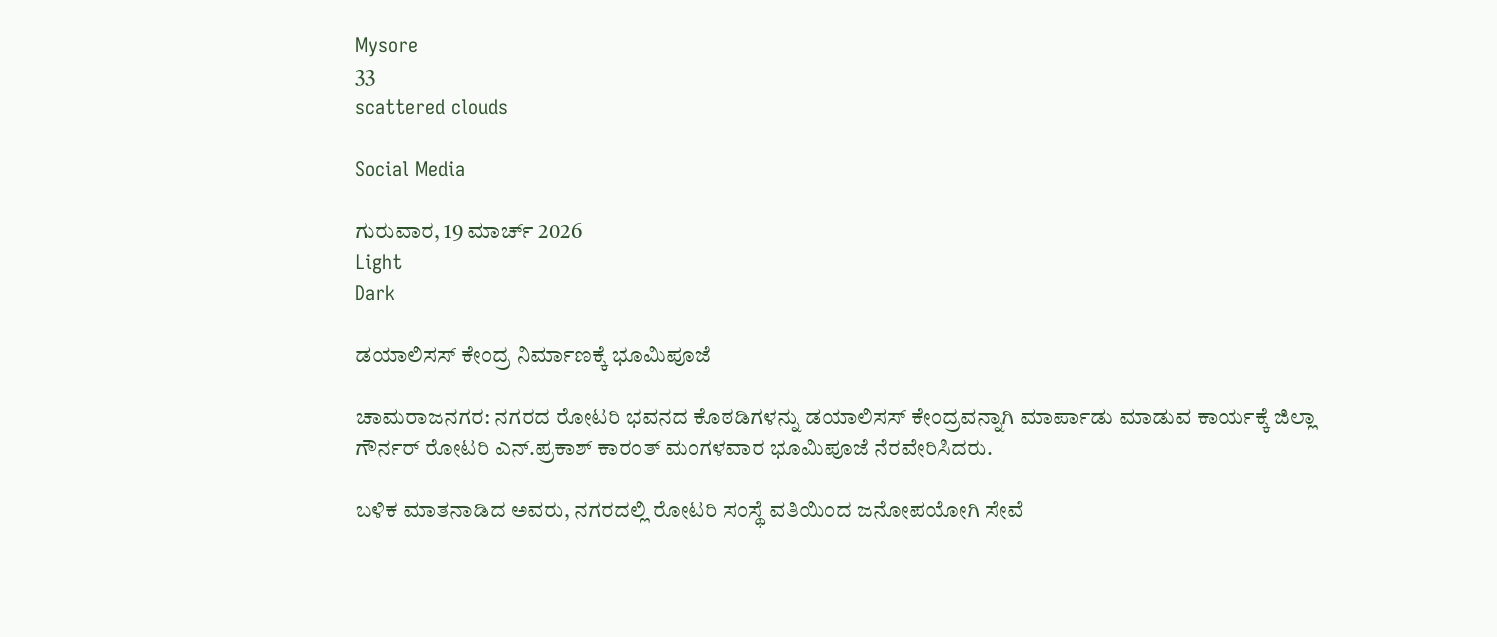Mysore
33
scattered clouds

Social Media

ಗುರುವಾರ, 19 ಮಾರ್ಚ್ 2026
Light
Dark

ಡಯಾಲಿಸಸ್ ಕೇಂದ್ರ ನಿರ್ಮಾಣಕ್ಕೆ ಭೂಮಿಪೂಜೆ

ಚಾಮರಾಜನಗರ: ನಗರದ ರೋಟರಿ ಭವನದ ಕೊಠಡಿಗಳನ್ನು ಡಯಾಲಿಸಸ್ ಕೇಂದ್ರವನ್ನಾಗಿ ಮಾರ್ಪಾಡು ಮಾಡುವ ಕಾರ್ಯಕ್ಕೆ ಜಿಲ್ಲಾ ಗೌರ್ನರ್ ರೋಟರಿ ಎನ್.ಪ್ರಕಾಶ್ ಕಾರಂತ್ ಮಂಗಳವಾರ ಭೂಮಿಪೂಜೆ ನೆರವೇರಿಸಿದರು.

ಬಳಿಕ ಮಾತನಾಡಿದ ಅವರು, ನಗರದಲ್ಲಿ ರೋಟರಿ ಸಂಸ್ಥೆ ವತಿಯಿಂದ ಜನೋಪಯೋಗಿ ಸೇವೆ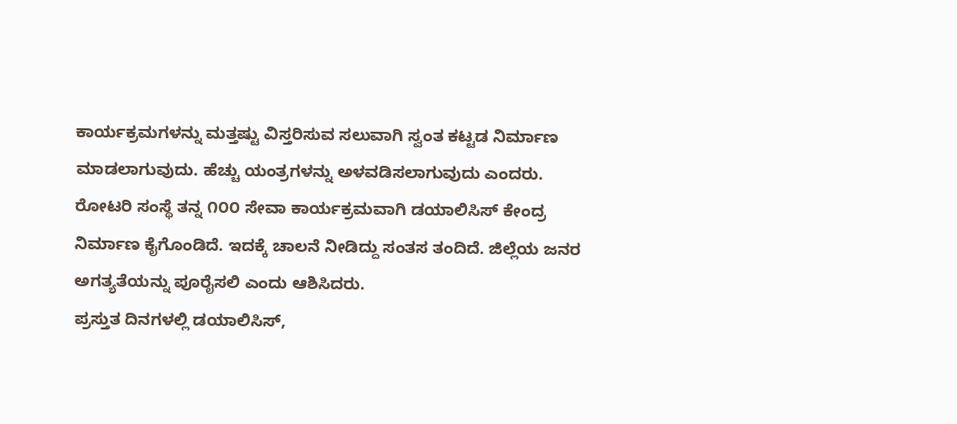ಕಾರ್ಯಕ್ರಮಗಳನ್ನು ಮತ್ತಷ್ಟು ವಿಸ್ತರಿಸುವ ಸಲುವಾಗಿ ಸ್ವಂತ ಕಟ್ಟಡ ನಿರ್ಮಾಣ ಮಾಡಲಾಗುವುದು. ಹೆಚ್ಚು ಯಂತ್ರಗಳನ್ನು ಅಳವಡಿಸಲಾಗುವುದು ಎಂದರು.
ರೋಟರಿ ಸಂಸ್ಥೆ ತನ್ನ ೧೦೦ ಸೇವಾ ಕಾರ್ಯಕ್ರಮವಾಗಿ ಡಯಾಲಿಸಿಸ್ ಕೇಂದ್ರ ನಿರ್ಮಾಣ ಕೈಗೊಂಡಿದೆ. ಇದಕ್ಕೆ ಚಾಲನೆ ನೀಡಿದ್ದು ಸಂತಸ ತಂದಿದೆ. ಜಿಲ್ಲೆಯ ಜನರ ಅಗತ್ಯತೆಯನ್ನು ಪೂರೈಸಲಿ ಎಂದು ಆಶಿಸಿದರು.
ಪ್ರಸ್ತುತ ದಿನಗಳಲ್ಲಿ ಡಯಾಲಿಸಿಸ್,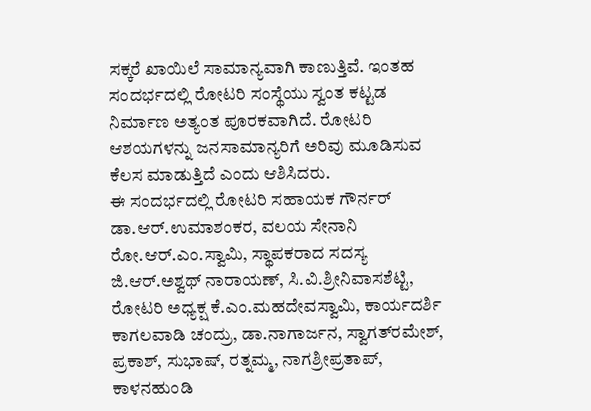ಸಕ್ಕರೆ ಖಾಯಿಲೆ ಸಾಮಾನ್ಯವಾಗಿ ಕಾಣುತ್ತಿವೆ. ಇಂತಹ ಸಂದರ್ಭದಲ್ಲಿ ರೋಟರಿ ಸಂಸ್ಥೆಯು ಸ್ವಂತ ಕಟ್ಟಡ ನಿರ್ಮಾಣ ಅತ್ಯಂತ ಪೂರಕವಾಗಿದೆ. ರೋಟರಿ ಆಶಯಗಳನ್ನು ಜನಸಾಮಾನ್ಯರಿಗೆ ಅರಿವು ಮೂಡಿಸುವ ಕೆಲಸ ಮಾಡುತ್ತಿದೆ ಎಂದು ಆಶಿಸಿದರು.
ಈ ಸಂದರ್ಭದಲ್ಲಿ ರೋಟರಿ ಸಹಾಯಕ ಗೌರ್ನರ್ ಡಾ.ಆರ್.ಉಮಾಶಂಕರ, ವಲಯ ಸೇನಾನಿ ರೋ.ಆರ್.ಎಂ.ಸ್ವಾಮಿ, ಸ್ಥಾಪಕರಾದ ಸದಸ್ಯ ಜಿ.ಆರ್.ಅಶ್ವಥ್ ನಾರಾಯಣ್, ಸಿ.ವಿ.ಶ್ರೀನಿವಾಸಶೆಟ್ಟಿ, ರೋಟರಿ ಅಧ್ಯಕ್ಷ ಕೆ.ಎಂ.ಮಹದೇವಸ್ವಾಮಿ, ಕಾರ್ಯದರ್ಶಿ ಕಾಗಲವಾಡಿ ಚಂದ್ರು, ಡಾ.ನಾಗಾರ್ಜನ, ಸ್ವಾಗತ್‌ರಮೇಶ್, ಪ್ರಕಾಶ್, ಸುಭಾಷ್, ರತ್ನಮ್ಮ, ನಾಗಶ್ರೀಪ್ರತಾಪ್, ಕಾಳನಹುಂಡಿ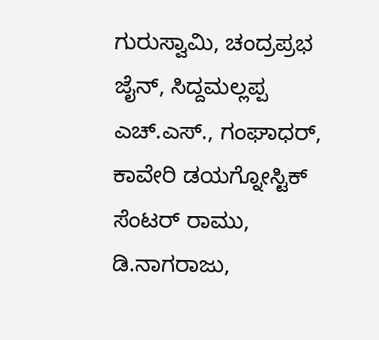ಗುರುಸ್ವಾಮಿ, ಚಂದ್ರಪ್ರಭ ಜೈನ್, ಸಿದ್ದಮಲ್ಲಪ್ಪ ಎಚ್.ಎಸ್., ಗಂಘಾಧರ್, ಕಾವೇರಿ ಡಯಗ್ನೋಸ್ಟಿಕ್ ಸೆಂಟರ್ ರಾಮು, ಡಿ.ನಾಗರಾಜು,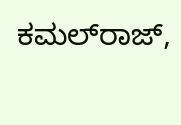ಕಮಲ್‌ರಾಜ್,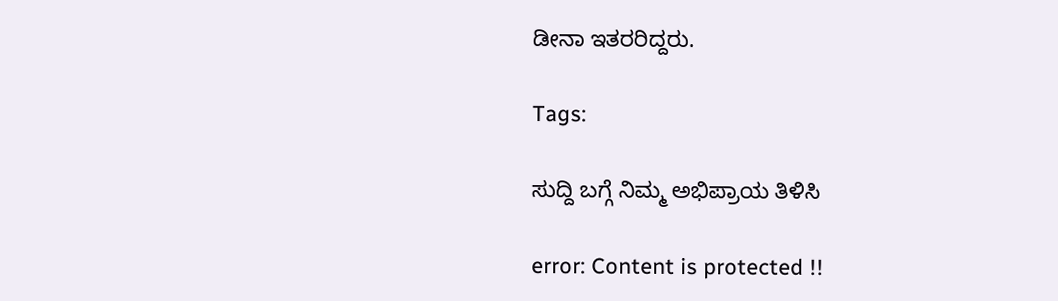ಡೀನಾ ಇತರರಿದ್ದರು.

Tags:

ಸುದ್ದಿ ಬಗ್ಗೆ ನಿಮ್ಮ ಅಭಿಪ್ರಾಯ ತಿಳಿಸಿ

error: Content is protected !!